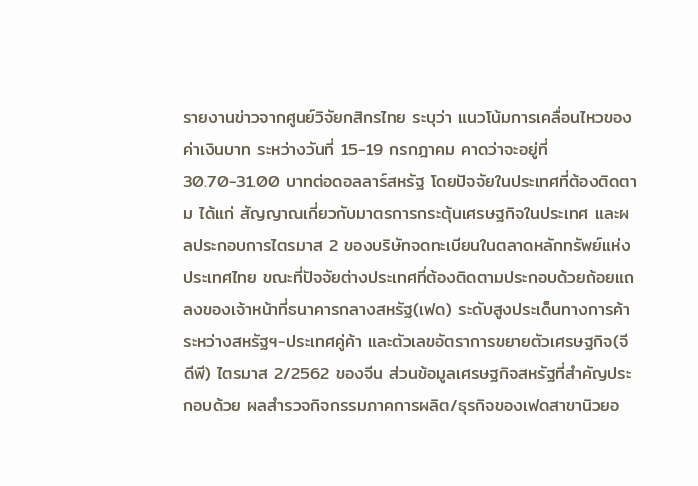รายงานข่าวจากศูนย์วิจัยกสิกรไทย ระบุว่า แนวโน้มการเคลื่อนไหวของค่าเงินบาท ระหว่างวันที่ 15-19 กรกฎาคม คาดว่าจะอยู่ที่ 30.70-31.00 บาทต่อดอลลาร์สหรัฐ โดยปัจจัยในประเทศที่ต้องติดตาม ได้แก่ สัญญาณเกี่ยวกับมาตรการกระตุ้นเศรษฐกิจในประเทศ และผลประกอบการไตรมาส 2 ของบริษัทจดทะเบียนในตลาดหลักทรัพย์แห่งประเทศไทย ขณะที่ปัจจัยต่างประเทศที่ต้องติดตามประกอบด้วยถ้อยแถลงของเจ้าหน้าที่ธนาคารกลางสหรัฐ(เฟด) ระดับสูงประเด็นทางการค้าระหว่างสหรัฐฯ-ประเทศคู่ค้า และตัวเลขอัตราการขยายตัวเศรษฐกิจ(จีดีพี) ไตรมาส 2/2562 ของจีน ส่วนข้อมูลเศรษฐกิจสหรัฐที่สำคัญประกอบด้วย ผลสำรวจกิจกรรมภาคการผลิต/ธุรกิจของเฟดสาขานิวยอ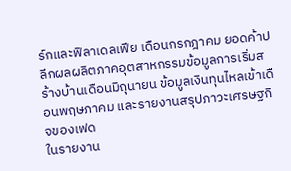ร์กและฟิลาเดลเฟีย เดือนกรกฎาคม ยอดค้าปลีกผลผลิตภาคอุตสาหกรรมข้อมูลการเริ่มสร้างบ้านเดือนมิถุนายน ข้อมูลเงินทุนไหลเข้าเดือนพฤษภาคม และรายงานสรุปภาวะเศรษฐกิจของเฟด
ในรายงาน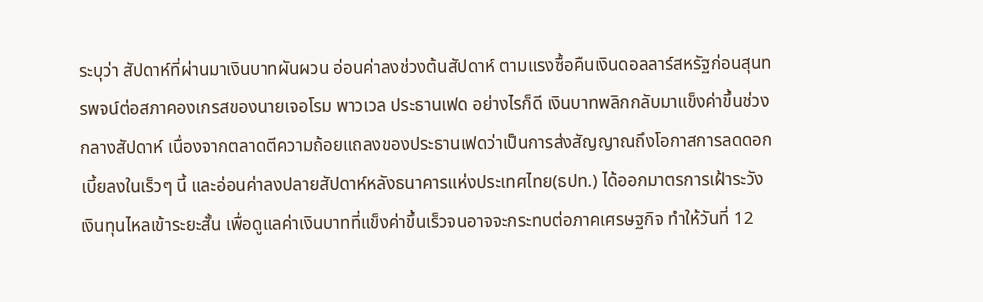ระบุว่า สัปดาห์ที่ผ่านมาเงินบาทผันผวน อ่อนค่าลงช่วงต้นสัปดาห์ ตามแรงซื้อคืนเงินดอลลาร์สหรัฐก่อนสุนทรพจน์ต่อสภาคองเกรสของนายเจอโรม พาวเวล ประธานเฟด อย่างไรก็ดี เงินบาทพลิกกลับมาแข็งค่าขึ้นช่วงกลางสัปดาห์ เนื่องจากตลาดตีความถ้อยแถลงของประธานเฟดว่าเป็นการส่งสัญญาณถึงโอกาสการลดดอกเบี้ยลงในเร็วๆ นี้ และอ่อนค่าลงปลายสัปดาห์หลังธนาคารแห่งประเทศไทย(ธปท.) ได้ออกมาตรการเฝ้าระวังเงินทุนไหลเข้าระยะสั้น เพื่อดูแลค่าเงินบาทที่แข็งค่าขึ้นเร็วจนอาจจะกระทบต่อภาคเศรษฐกิจ ทำให้วันที่ 12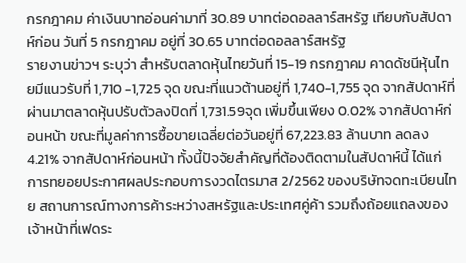กรกฎาคม ค่าเงินบาทอ่อนค่ามาที่ 30.89 บาทต่อดอลลาร์สหรัฐ เทียบกับสัปดาห์ก่อน วันที่ 5 กรกฎาคม อยู่ที่ 30.65 บาทต่อดอลลาร์สหรัฐ
รายงานข่าวฯ ระบุว่า สำหรับตลาดหุ้นไทยวันที่ 15-19 กรกฎาคม คาดดัชนีหุ้นไทยมีแนวรับที่ 1,710 -1,725 จุด ขณะที่แนวต้านอยู่ที่ 1,740-1,755 จุด จากสัปดาห์ที่ผ่านมาตลาดหุ้นปรับตัวลงปิดที่ 1,731.59จุด เพิ่มขึ้นเพียง 0.02% จากสัปดาห์ก่อนหน้า ขณะที่มูลค่าการซื้อขายเฉลี่ยต่อวันอยู่ที่ 67,223.83 ล้านบาท ลดลง 4.21% จากสัปดาห์ก่อนหน้า ทั้งนี้ปัจจัยสำคัญที่ต้องติดตามในสัปดาห์นี้ ได้แก่ การทยอยประกาศผลประกอบการงวดไตรมาส 2/2562 ของบริษัทจดทะเบียนไทย สถานการณ์ทางการค้าระหว่างสหรัฐและประเทศคู่ค้า รวมถึงถ้อยแถลงของเจ้าหน้าที่เฟดระ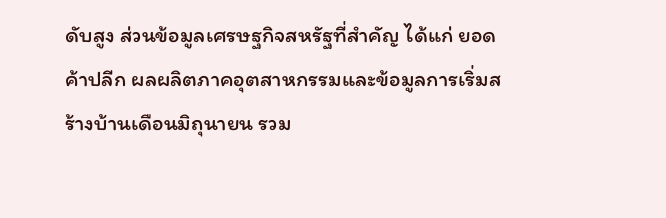ดับสูง ส่วนข้อมูลเศรษฐกิจสหรัฐที่สำคัญ ได้แก่ ยอดค้าปลีก ผลผลิตภาคอุตสาหกรรมและข้อมูลการเริ่มสร้างบ้านเดือนมิถุนายน รวม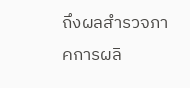ถึงผลสำรวจภาคการผลิ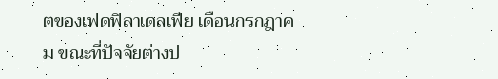ตของเฟดฟิลาเดลเฟีย เดือนกรกฎาคม ขณะที่ปัจจัยต่างป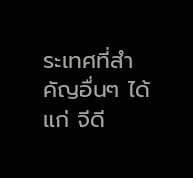ระเทศที่สำคัญอื่นๆ ได้แก่ จีดี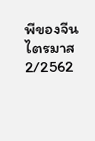พีของจีน ไตรมาส 2/2562